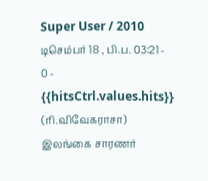Super User / 2010 டிசெம்பர் 18 , பி.ப. 03:21 - 0 - {{hitsCtrl.values.hits}}
(ரி.விவேகராசா)
இலங்கை சாரணர்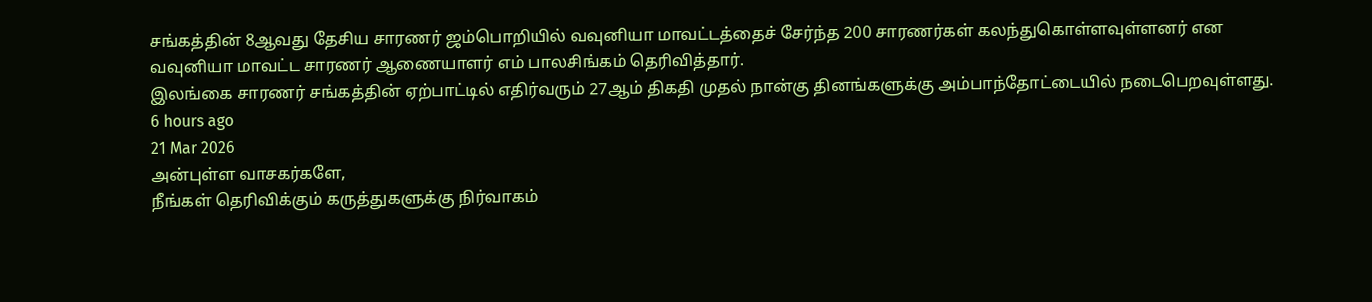சங்கத்தின் 8ஆவது தேசிய சாரணர் ஜம்பொறியில் வவுனியா மாவட்டத்தைச் சேர்ந்த 200 சாரணர்கள் கலந்துகொள்ளவுள்ளனர் என வவுனியா மாவட்ட சாரணர் ஆணையாளர் எம் பாலசிங்கம் தெரிவித்தார்.
இலங்கை சாரணர் சங்கத்தின் ஏற்பாட்டில் எதிர்வரும் 27ஆம் திகதி முதல் நான்கு தினங்களுக்கு அம்பாந்தோட்டையில் நடைபெறவுள்ளது.
6 hours ago
21 Mar 2026
அன்புள்ள வாசகர்களே,
நீங்கள் தெரிவிக்கும் கருத்துகளுக்கு நிர்வாகம்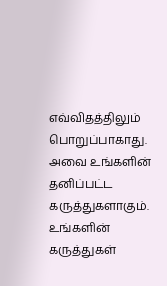எவ்விதத்திலும் பொறுப்பாகாது. அவை உங்களின் தனிப்பட்ட கருத்துகளாகும். உங்களின் கருத்துகள்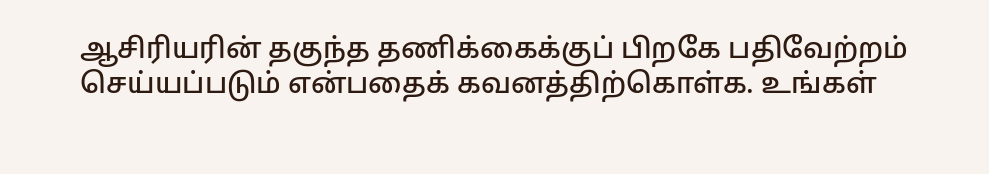ஆசிரியரின் தகுந்த தணிக்கைக்குப் பிறகே பதிவேற்றம் செய்யப்படும் என்பதைக் கவனத்திற்கொள்க. உங்கள்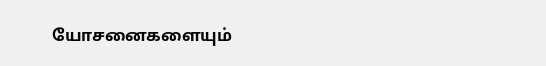யோசனைகளையும்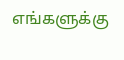எங்களுக்கு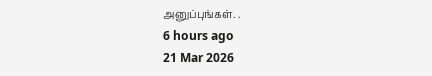அனுப்புங்கள். .
6 hours ago
21 Mar 2026